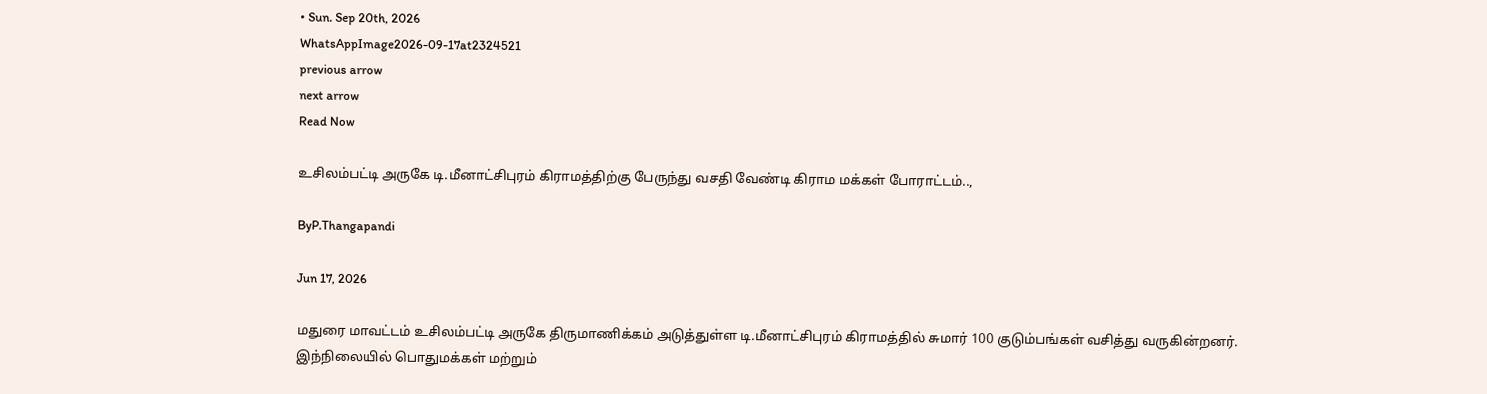• Sun. Sep 20th, 2026
WhatsAppImage2026-09-17at2324521
previous arrow
next arrow
Read Now

உசிலம்பட்டி அருகே டி.மீனாட்சிபுரம் கிராமத்திற்கு பேருந்து வசதி வேண்டி கிராம மக்கள் போராட்டம்..,

ByP.Thangapandi

Jun 17, 2026

மதுரை மாவட்டம் உசிலம்பட்டி அருகே திருமாணிக்கம் அடுத்துள்ள டி.மீனாட்சிபுரம் கிராமத்தில் சுமார் 100 குடும்பங்கள் வசித்து வருகின்றனர். இந்நிலையில் பொதுமக்கள் மற்றும்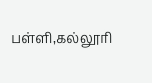பள்ளி,கல்லூரி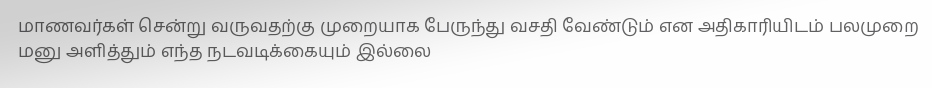மாணவர்கள் சென்று வருவதற்கு முறையாக பேருந்து வசதி வேண்டும் என அதிகாரியிடம் பலமுறை மனு அளித்தும் எந்த நடவடிக்கையும் இல்லை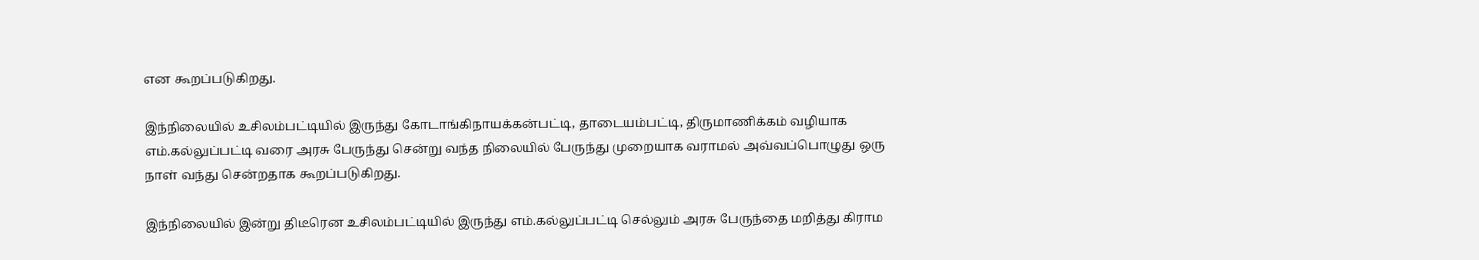என கூறப்படுகிறது.

இந்நிலையில் உசிலம்பட்டியில் இருந்து கோடாங்கிநாயக்கன்பட்டி, தாடையம்பட்டி, திருமாணிக்கம் வழியாக எம்.கல்லுப்பட்டி வரை அரசு பேருந்து சென்று வந்த நிலையில் பேருந்து முறையாக வராமல் அவ்வப்பொழுது ஒரு நாள் வந்து சென்றதாக கூறப்படுகிறது.

இந்நிலையில் இன்று திடீரென உசிலம்பட்டியில் இருந்து எம்.கல்லுப்பட்டி செல்லும் அரசு பேருந்தை மறித்து கிராம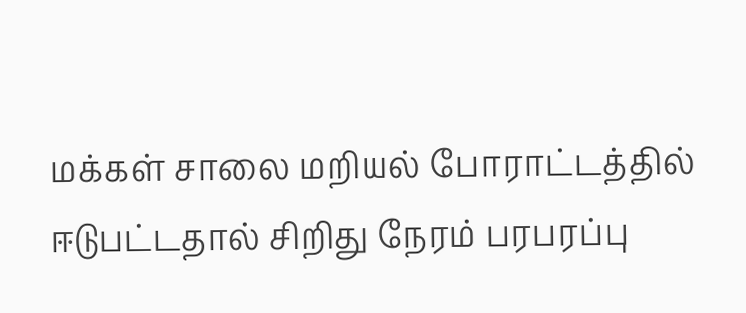மக்கள் சாலை மறியல் போராட்டத்தில் ஈடுபட்டதால் சிறிது நேரம் பரபரப்பு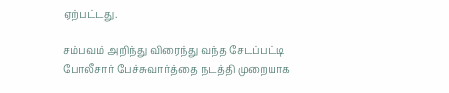ஏற்பட்டது.

சம்பவம் அறிந்து விரைந்து வந்த சேடப்பட்டி போலீசார் பேச்சுவார்த்தை நடத்தி முறையாக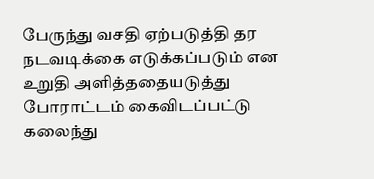பேருந்து வசதி ஏற்படுத்தி தர நடவடிக்கை எடுக்கப்படும் என உறுதி அளித்ததையடுத்து போராட்டம் கைவிடப்பட்டு கலைந்து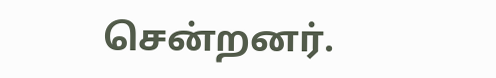சென்றனர்.